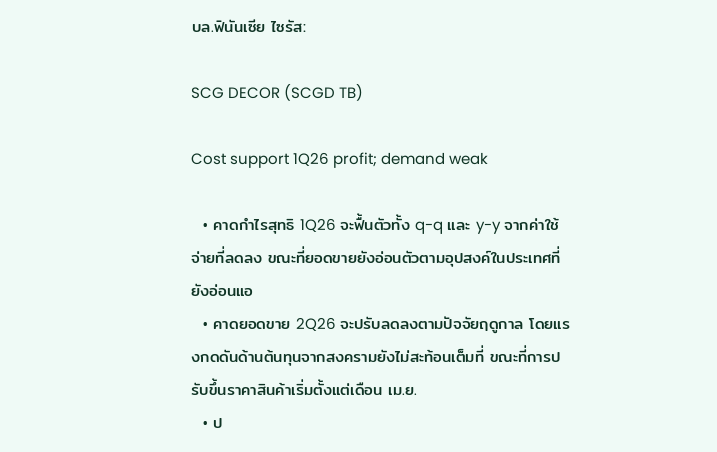บล.ฟินันเซีย ไซรัส:

SCG DECOR (SCGD TB)

Cost support 1Q26 profit; demand weak

  • คาดกำไรสุทธิ 1Q26 จะฟื้นตัวทั้ง q-q และ y-y จากค่าใช้จ่ายที่ลดลง ขณะที่ยอดขายยังอ่อนตัวตามอุปสงค์ในประเทศที่ยังอ่อนแอ
  • คาดยอดขาย 2Q26 จะปรับลดลงตามปัจจัยฤดูกาล โดยแรงกดดันด้านต้นทุนจากสงครามยังไม่สะท้อนเต็มที่ ขณะที่การปรับขึ้นราคาสินค้าเริ่มตั้งแต่เดือน เม.ย.
  • ป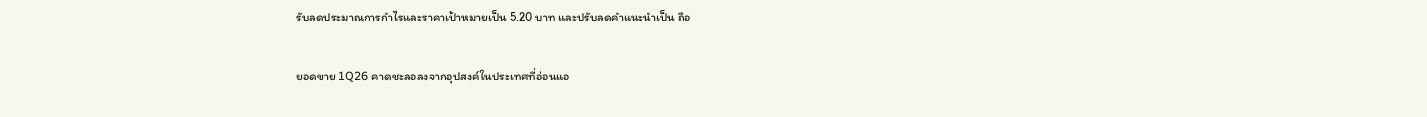รับลดประมาณการกำไรและราคาเป้าหมายเป็น 5.20 บาท และปรับลดคำแนะนำเป็น ถือ

ยอดขาย 1Q26 คาดชะลอลงจากอุปสงค์ในประเทศที่อ่อนแอ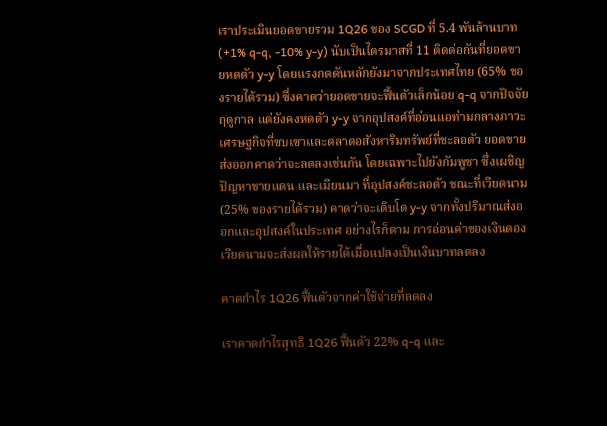เราประเมินยอดขายรวม 1Q26 ของ SCGD ที่ 5.4 พันล้านบาท (+1% q-q, -10% y-y) นับเป็นไตรมาสที่ 11 ติดต่อกันที่ยอดขายหดตัว y-y โดยแรงกดดันหลักยังมาจากประเทศไทย (65% ของรายได้รวม) ซึ่งคาดว่ายอดขายจะฟื้นตัวเล็กน้อย q-q จากปัจจัยฤดูกาล แต่ยังคงหดตัว y-y จากอุปสงค์ที่อ่อนแอท่ามกลางภาวะเศรษฐกิจที่ซบเซาและตลาดอสังหาริมทรัพย์ที่ชะลอตัว ยอดขายส่งออกคาดว่าจะลดลงเช่นกัน โดยเฉพาะไปยังกัมพูชา ซึ่งเผชิญปัญหาชายแดน และเมียนมา ที่อุปสงค์ชะลอตัว ขณะที่เวียดนาม (25% ของรายได้รวม) คาดว่าจะเติบโต y-y จากทั้งปริมาณส่งออกและอุปสงค์ในประเทศ อย่างไรก็ตาม การอ่อนค่าของเงินดองเวียดนามจะส่งผลให้รายได้เมื่อแปลงเป็นเงินบาทลดลง

คาดกำไร 1Q26 ฟื้นตัวจากค่าใช้จ่ายที่ลดลง

เราคาดกำไรสุทธิ 1Q26 ฟื้นตัว 22% q-q และ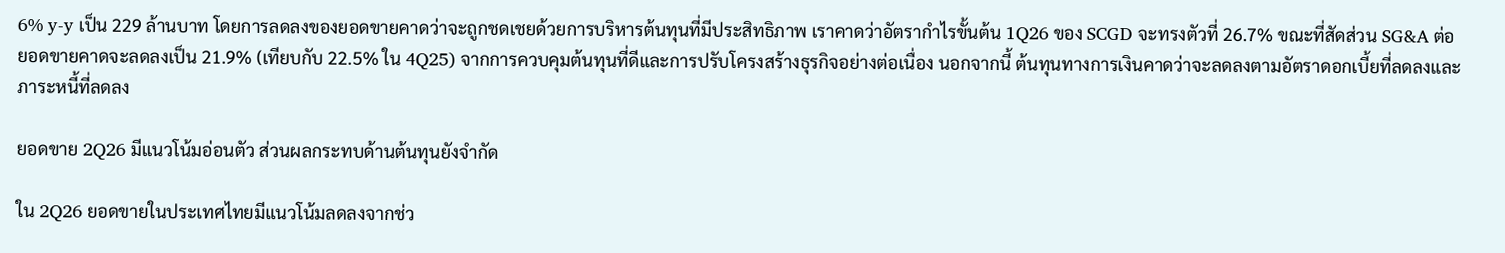6% y-y เป็น 229 ล้านบาท โดยการลดลงของยอดขายคาดว่าจะถูกชดเชยด้วยการบริหารต้นทุนที่มีประสิทธิภาพ เราคาดว่าอัตรากำไรขั้นต้น 1Q26 ของ SCGD จะทรงตัวที่ 26.7% ขณะที่สัดส่วน SG&A ต่อยอดขายคาดจะลดลงเป็น 21.9% (เทียบกับ 22.5% ใน 4Q25) จากการควบคุมต้นทุนที่ดีและการปรับโครงสร้างธุรกิจอย่างต่อเนื่อง นอกจากนี้ ต้นทุนทางการเงินคาดว่าจะลดลงตามอัตราดอกเบี้ยที่ลดลงและภาระหนี้ที่ลดลง

ยอดขาย 2Q26 มีแนวโน้มอ่อนตัว ส่วนผลกระทบด้านต้นทุนยังจำกัด

ใน 2Q26 ยอดขายในประเทศไทยมีแนวโน้มลดลงจากช่ว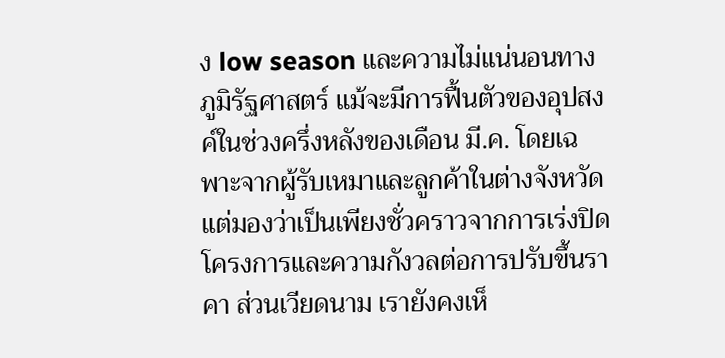ง low season และความไม่แน่นอนทางภูมิรัฐศาสตร์ แม้จะมีการฟื้นตัวของอุปสงค์ในช่วงครึ่งหลังของเดือน มี.ค. โดยเฉพาะจากผู้รับเหมาและลูกค้าในต่างจังหวัด แต่มองว่าเป็นเพียงชั่วคราวจากการเร่งปิดโครงการและความกังวลต่อการปรับขึ้นราคา ส่วนเวียดนาม เรายังคงเห็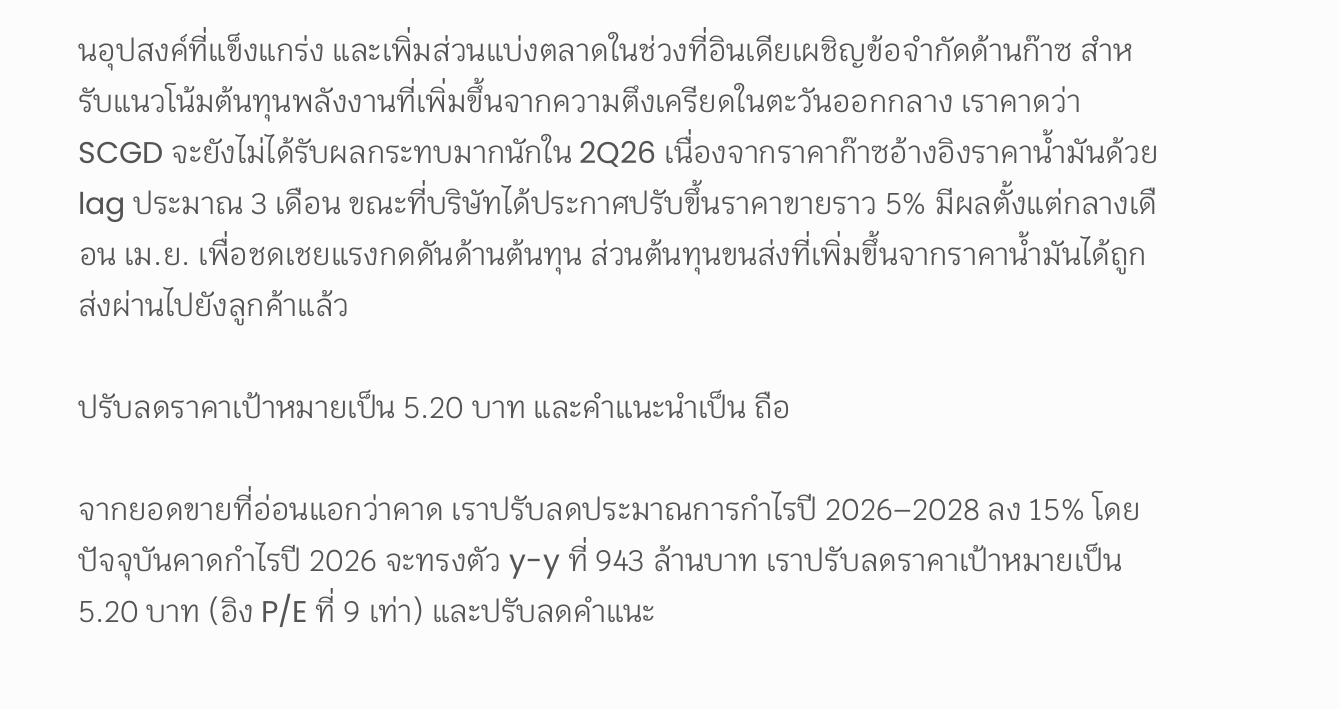นอุปสงค์ที่แข็งแกร่ง และเพิ่มส่วนแบ่งตลาดในช่วงที่อินเดียเผชิญข้อจำกัดด้านก๊าซ สำหรับแนวโน้มต้นทุนพลังงานที่เพิ่มขึ้นจากความตึงเครียดในตะวันออกกลาง เราคาดว่า SCGD จะยังไม่ได้รับผลกระทบมากนักใน 2Q26 เนื่องจากราคาก๊าซอ้างอิงราคาน้ำมันด้วย lag ประมาณ 3 เดือน ขณะที่บริษัทได้ประกาศปรับขึ้นราคาขายราว 5% มีผลตั้งแต่กลางเดือน เม.ย. เพื่อชดเชยแรงกดดันด้านต้นทุน ส่วนต้นทุนขนส่งที่เพิ่มขึ้นจากราคาน้ำมันได้ถูกส่งผ่านไปยังลูกค้าแล้ว

ปรับลดราคาเป้าหมายเป็น 5.20 บาท และคำแนะนำเป็น ถือ

จากยอดขายที่อ่อนแอกว่าคาด เราปรับลดประมาณการกำไรปี 2026–2028 ลง 15% โดยปัจจุบันคาดกำไรปี 2026 จะทรงตัว y-y ที่ 943 ล้านบาท เราปรับลดราคาเป้าหมายเป็น 5.20 บาท (อิง P/E ที่ 9 เท่า) และปรับลดคำแนะ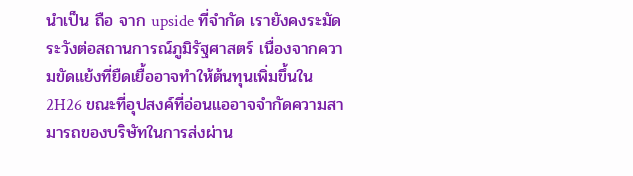นำเป็น ถือ จาก upside ที่จำกัด เรายังคงระมัดระวังต่อสถานการณ์ภูมิรัฐศาสตร์ เนื่องจากความขัดแย้งที่ยืดเยื้ออาจทำให้ต้นทุนเพิ่มขึ้นใน 2H26 ขณะที่อุปสงค์ที่อ่อนแออาจจำกัดความสามารถของบริษัทในการส่งผ่าน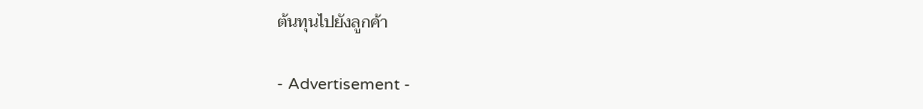ต้นทุนไปยังลูกค้า

- Advertisement -